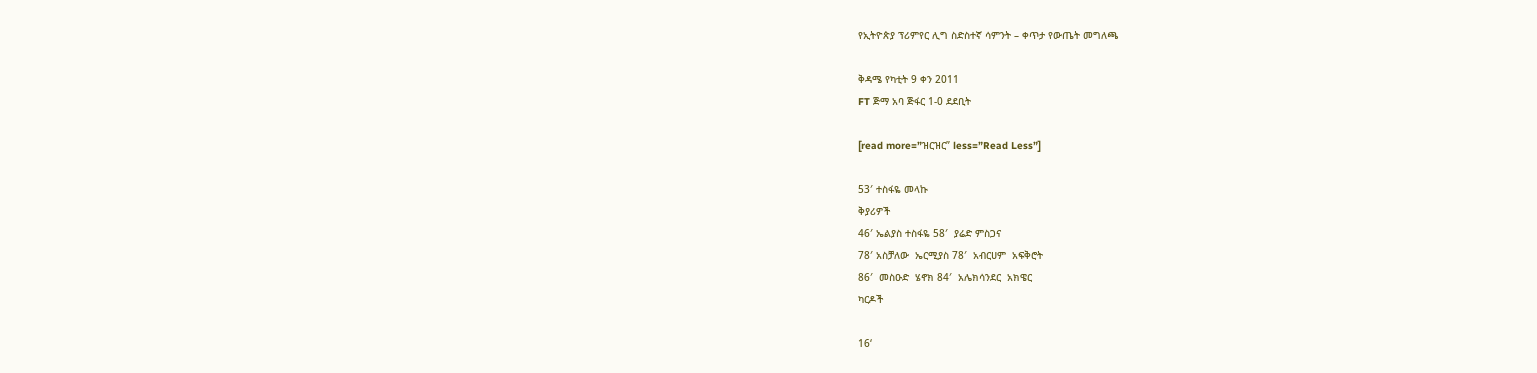የኢትዮጵያ ፕሪምየር ሊግ ስድስተኛ ሳምንት – ቀጥታ የውጤት መግለጫ

ቅዳሜ የካቲት 9 ቀን 2011
FT ጅማ አባ ጅፋር 1-0 ደደቢት

[read more=”ዝርዝር” less=”Read Less”]

53′ ተስፋዬ መላኩ
ቅያሪዎች
46′ ኤልያስ ተስፋዬ 58′  ያሬድ ምስጋና
78′ አስቻለው  ኤርሚያስ 78′  አብርሀም  አፍቅሮት
86′  መስዑድ  ሄኖክ 84′  አሌክሳንደር  አክዌር
ካርዶች

16‘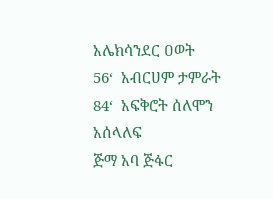አሌክሳንደር ዐወት
56‘  አብርሀም ታምራት
84‘  አፍቅሮት ሰለሞን
አሰላለፍ
ጅማ አባ ጅፋር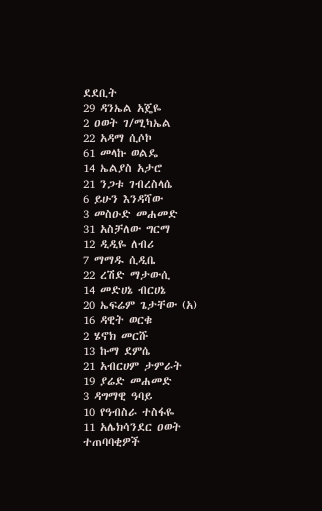ደደቢት
29 ዳንኤል አጄዬ
2 ዐወት ገ/ሚካኤል
22 አዳማ ሲሶኮ
61 መላኩ ወልዴ
14 ኤልያስ አታሮ
21 ንጋቱ ገብረስላሴ
6 ይሁን እንዳሻው
3 መስዑድ መሐመድ
31 አስቻለው ግርማ
12 ዲዲዬ ለብሪ
7 ማማዱ ሲዲቤ
22 ረሽድ ማታውሲ
14 መድሀኔ ብርሀኔ
20 ኤፍሬም ጌታቸው (አ)
16 ዳዊት ወርቁ
2 ሄኖክ መርሹ
13 ኩማ ደምሴ
21 አብርሀም ታምራት
19 ያሬድ መሐመድ
3 ዳግማዊ ዓባይ
10 የዓብስራ ተስፋዬ
11 አሌክሳንደር ዐወት
ተጠባባቂዎች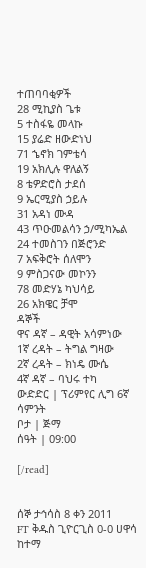ተጠባባቂዎች
28 ሚኪያስ ጌቱ
5 ተስፋዬ መላኩ
15 ያሬድ ዘውድነህ
71 ኄኖክ ገምቴሳ
19 አክሊሉ ዋለልኝ
8 ቴዎድሮስ ታደሰ
9 ኤርሚያስ ኃይሉ
31 አዳነ ሙዳ
43 ጥዑመልሳን ኃ/ሚካኤል
24 ተመስገን በጅሮንድ
7 አፍቅሮት ሰለሞን
9 ምስጋናው መኮንን
78 መድሃኔ ካህሳይ
26 አክዌር ቻሞ
ዳኞች
ዋና ዳኛ – ዳዊት አሳምነው
1ኛ ረዳት – ትግል ግዛው
2ኛ ረዳት – ክነዴ ሙሴ
4ኛ ዳኛ – ባህሩ ተካ
ውድድር | ፕሪምየር ሊግ 6ኛ ሳምንት
ቦታ | ጅማ
ሰዓት | 09:00

[/read]


ሰኞ ታኅሳስ 8 ቀን 2011
FT ቅዱስ ጊዮርጊስ 0-0 ሀዋሳ ከተማ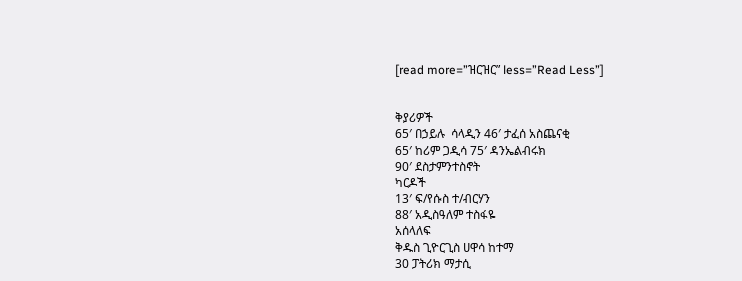[read more=”ዝርዝር” less=”Read Less”]


ቅያሪዎች
65′ በኃይሉ  ሳላዲን 46′ ታፈሰ አስጨናቂ
65′ ከሪም ጋዲሳ 75′ ዳንኤልብሩክ
90′ ደስታምንተስኖት
ካርዶች
13′ ፍ/የሱስ ተ/ብርሃን
88′ አዲስዓለም ተስፋዬ
አሰላለፍ
ቅዱስ ጊዮርጊስ ሀዋሳ ከተማ
30 ፓትሪክ ማታሲ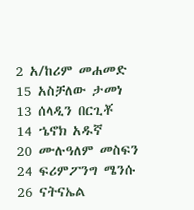2 አ/ከሪም መሐመድ
15 አስቻለው ታመነ
13 ሰላዲን በርጊቾ
14 ኄኖክ አዱኛ
20 ሙሉዓለም መስፍን
24 ፍሪምፖንግ ሜንሱ
26 ናትናኤል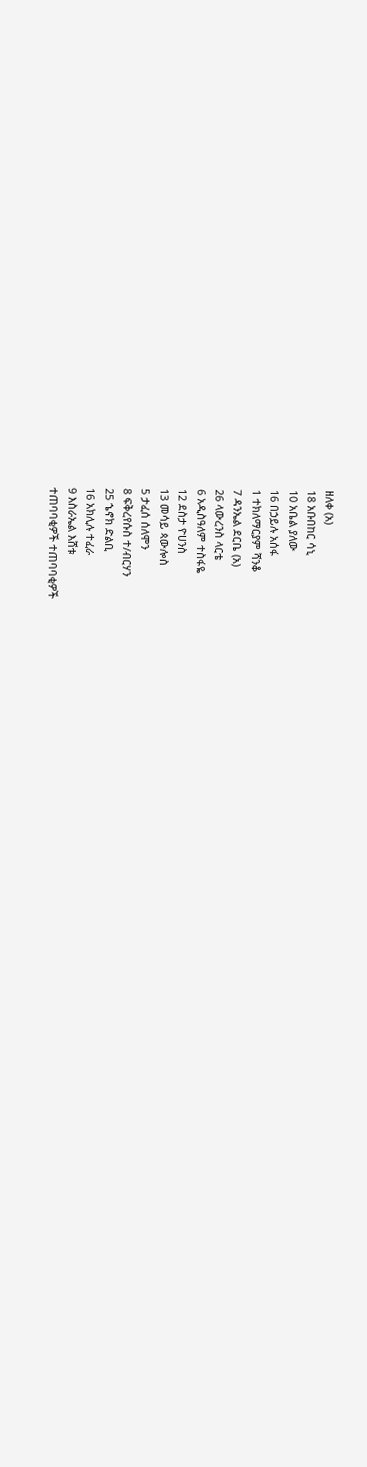ዘለቀ (አ)
18 አቡበከር ሳኒ
10 አቤል ያለው
16 በኃይሉ አሰፋ
1 ተክለማርያም ሻንቆ
7 ዳንኤል ደርቤ (አ)
26 ላውረንስ ላርቴ
6 አዲስዓለም ተስፋዬ
12 ደስታ ዮሀንስ
13 መሳይ ጳውሎስ
5 ታፈሰ ሰለሞን
8 ፍቅረየሱስ ተ/ብርሃን
25 ኄኖክ ድልቢ
16 አክሊሉ ተፈራ
9 እስራኤል እሸቱ
ተጠባባቂዎች ተጠባባቂዎች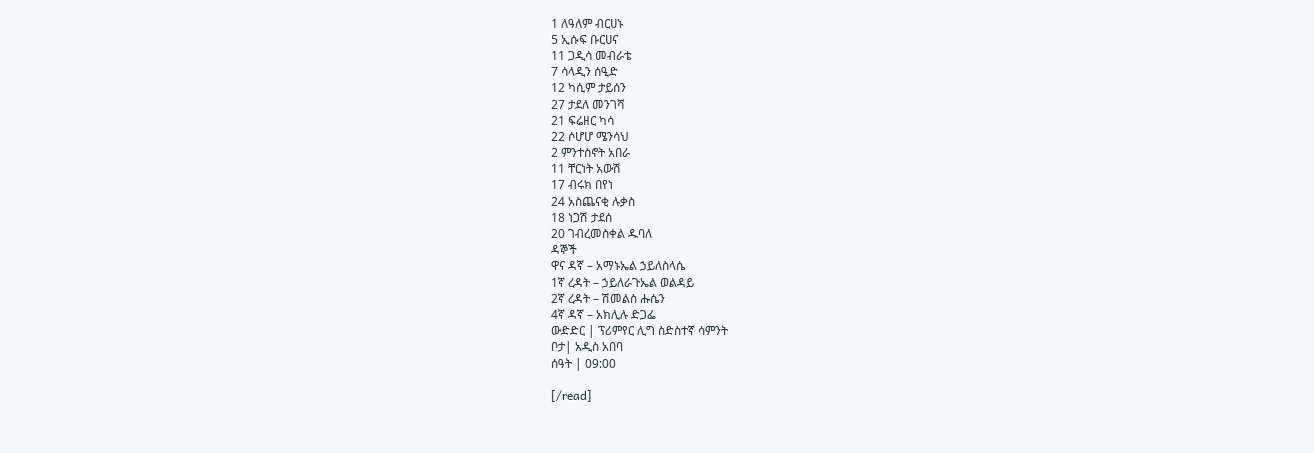1 ለዓለም ብርሀኑ
5 ኢሱፍ ቡርሀና
11 ጋዲሳ መብራቴ
7 ሳላዲን ሰዒድ
12 ካሲም ታይሰን
27 ታደለ መንገሻ
21 ፍሬዘር ካሳ
22 ሶሆሆ ሜንሳህ
2 ምንተስኖት አበራ
11 ቸርነት አውሽ
17 ብሩክ በየነ
24 አስጨናቂ ሉቃስ
18 ነጋሽ ታደሰ
20 ገብረመስቀል ዱባለ
ዳኞች
ዋና ዳኛ – አማኑኤል ኃይለስላሴ
1ኛ ረዳት – ኃይለራጉኤል ወልዳይ
2ኛ ረዳት – ሽመልስ ሑሴን
4ኛ ዳኛ – አክሊሉ ድጋፌ
ውድድር | ፕሪምየር ሊግ ስድስተኛ ሳምንት
ቦታ| አዲስ አበባ
ሰዓት | 09:00

[/read]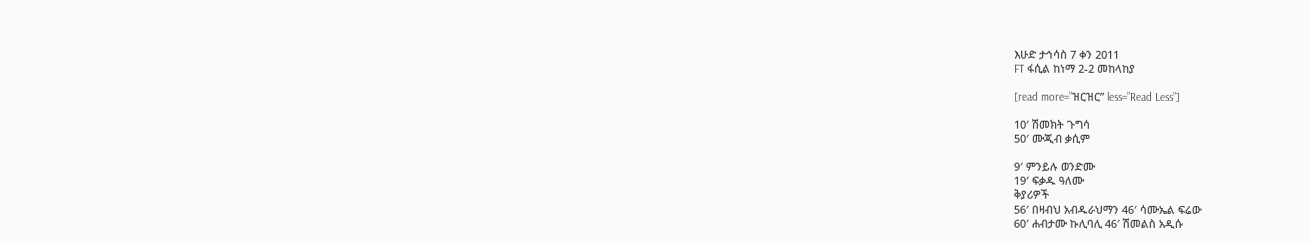እሁድ ታኅሳስ 7 ቀን 2011
FT ፋሲል ከነማ 2-2 መከላከያ

[read more=”ዝርዝር” less=”Read Less”]

10′ ሽመክት ጉግሳ
50′ ሙጂብ ቃሲም

9′ ምንይሉ ወንድሙ
19′ ፍቃዱ ዓለሙ
ቅያሪዎች
56′ በዛብህ አብዱራህማን 46′ ሳሙኤል ፍሬው
60′ ሐብታሙ ኩሊባሊ 46′ ሽመልስ አዲሱ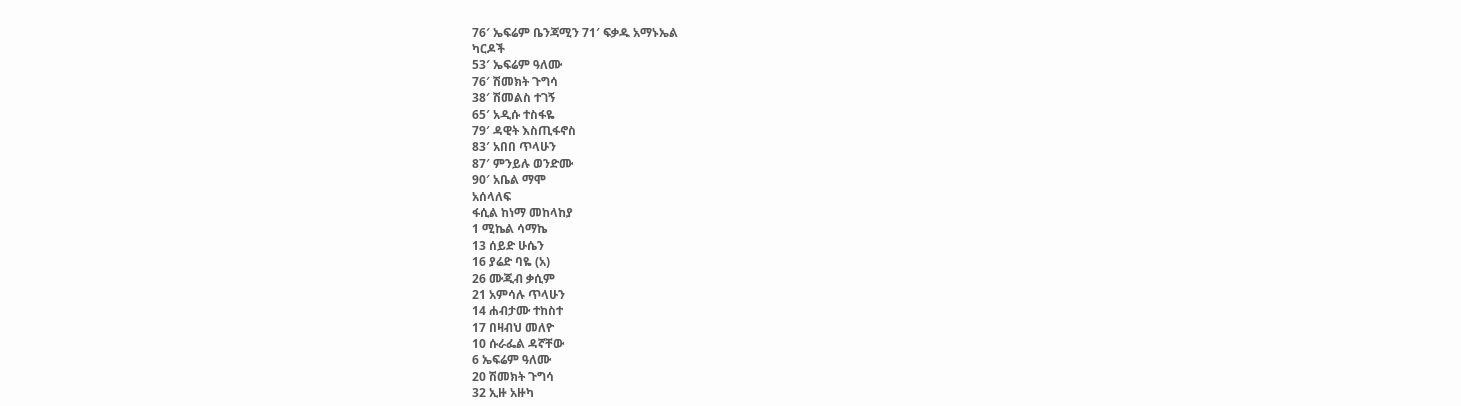76′ ኤፍሬም ቤንጃሚን 71′ ፍቃዱ አማኑኤል
ካርዶች
53′ ኤፍሬም ዓለሙ
76′ ሽመክት ጉግሳ
38′ ሽመልስ ተገኝ
65′ አዲሱ ተስፋዬ
79′ ዳዊት እስጢፋኖስ
83′ አበበ ጥላሁን
87′ ምንይሉ ወንድሙ
90′ አቤል ማሞ
አሰላለፍ
ፋሲል ከነማ መከላከያ
1 ሚኬል ሳማኬ
13 ሰይድ ሁሴን
16 ያሬድ ባዬ (አ)
26 ሙጂብ ቃሲም
21 አምሳሉ ጥላሁን
14 ሐብታሙ ተከስተ
17 በዛብህ መለዮ
10 ሱራፌል ዳኛቸው
6 ኤፍሬም ዓለሙ
20 ሽመክት ጉግሳ
32 ኢዙ አዙካ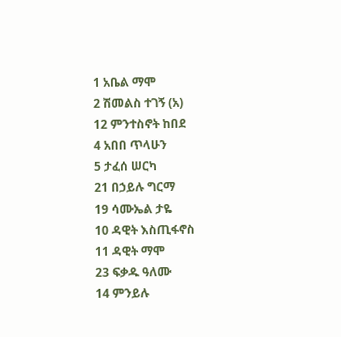1 አቤል ማሞ
2 ሽመልስ ተገኝ (አ)
12 ምንተስኖት ከበደ
4 አበበ ጥላሁን
5 ታፈሰ ሠርካ
21 በኃይሉ ግርማ
19 ሳሙኤል ታዬ
10 ዳዊት እስጢፋኖስ
11 ዳዊት ማሞ
23 ፍቃዱ ዓለሙ
14 ምንይሉ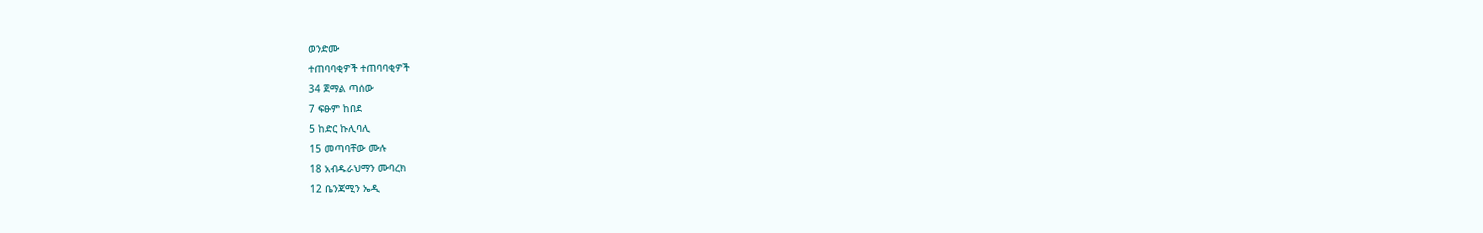ወንድሙ
ተጠባባቂዎች ተጠባባቂዎች
34 ጀማል ጣሰው
7 ፍፁም ከበደ
5 ከድር ኩሊባሊ
15 መጣባቸው ሙሉ
18 አብዱራህማን ሙባረክ
12 ቤንጃሚን ኤዲ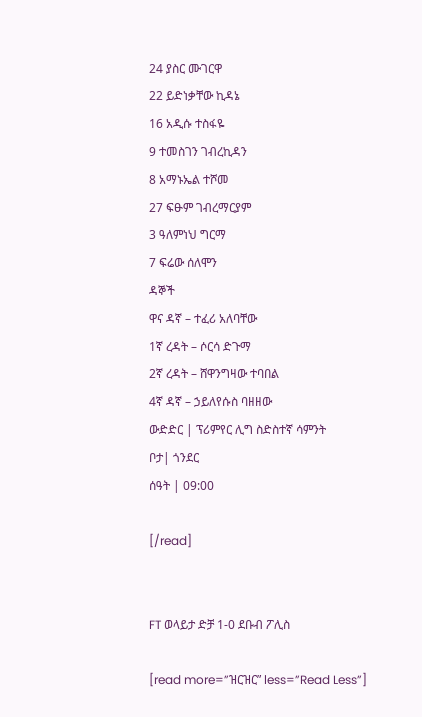24 ያስር ሙገርዋ
22 ይድነቃቸው ኪዳኔ
16 አዲሱ ተስፋዬ
9 ተመስገን ገብረኪዳን
8 አማኑኤል ተሾመ
27 ፍፁም ገብረማርያም
3 ዓለምነህ ግርማ
7 ፍሬው ሰለሞን
ዳኞች
ዋና ዳኛ – ተፈሪ አለባቸው
1ኛ ረዳት – ሶርሳ ድጉማ
2ኛ ረዳት – ሸዋንግዛው ተባበል
4ኛ ዳኛ – ኃይለየሱስ ባዘዘው
ውድድር | ፕሪምየር ሊግ ስድስተኛ ሳምንት
ቦታ| ጎንደር
ሰዓት | 09:00

[/read]


FT ወላይታ ድቻ 1-0 ደቡብ ፖሊስ

[read more=”ዝርዝር” less=”Read Less”]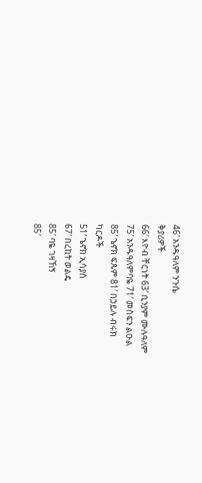46′ አንዱዓለም ንጉሴ
ቅያሪዎች
66′ እዮብ ቸርነት 63′ ቢንያም ሙሉዓለም
75′ አንዱዓለምባዬ 71′ መስፍን ልዑል
85′ ኄኖክ ፍጹም 81′ በኃይሉ ብሩክ
ካርዶች
51′ ኄኖክ ኢሳያስ
67′ በረከት ወልዴ
85′ ባዬ ገዛኸኝ
85′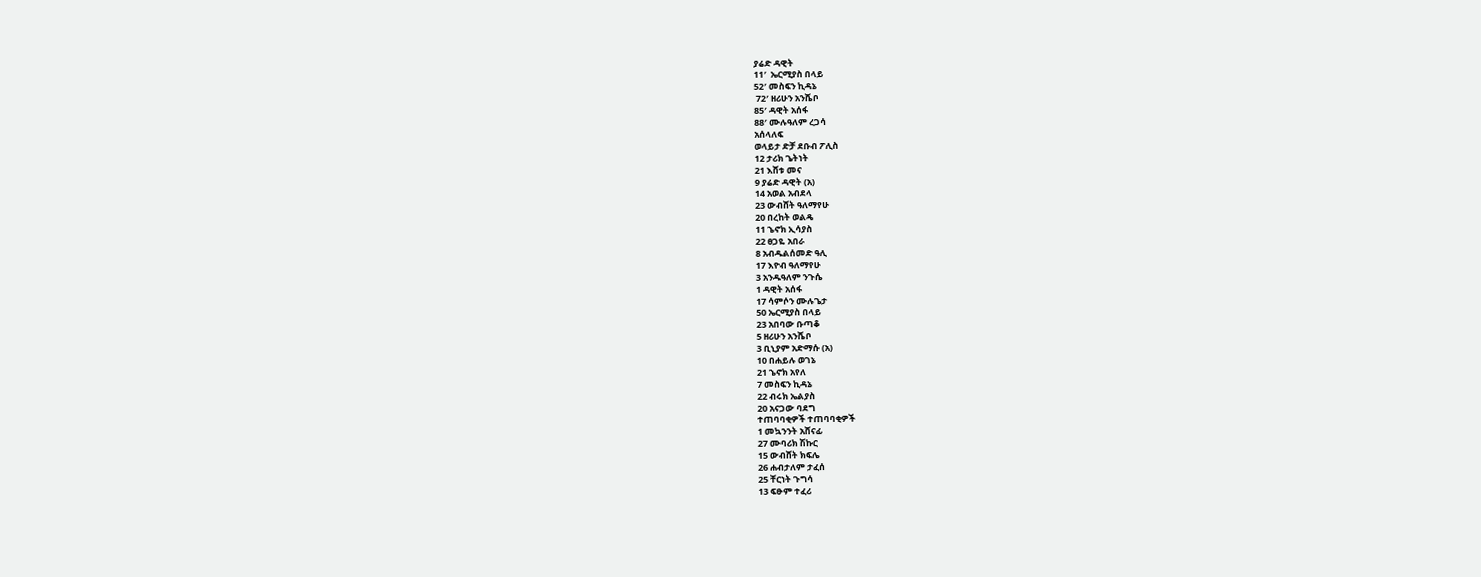ያሬድ ዳዊት
11′  ኤርሚያስ በላይ
52′ መስፍን ኪዳኔ
 72′ ዘሪሁን አንሼቦ
85′ ዳዊት አሰፋ
88′ ሙሉዓለም ረጋሳ
አሰላለፍ
ወላይታ ድቻ ደቡብ ፖሊስ
12 ታሪክ ጌትነት
21 እሸቱ መና
9 ያሬድ ዳዊት (አ)
14 አወል አብደላ
23 ውብሸት ዓለማየሁ
20 በረከት ወልዴ
11 ኄኖክ ኢሳያስ
22 ፀጋዬ አበራ
8 አብዱልሰመድ ዓሊ
17 እዮብ ዓለማየሁ
3 አንዱዓለም ንጉሴ
1 ዳዊት አሰፋ
17 ሳምሶን ሙሉጌታ
50 ኤርሚያስ በላይ
23 አበባው ቡጣቆ
5 ዘሪሁን አንሼቦ
3 ቢኒያም አድማሱ (አ)
10 በሐይሉ ወገኔ
21 ኄኖክ አየለ
7 መስፍን ኪዳኔ
22 ብሩክ ኤልያስ
20 አናጋው ባደግ
ተጠባባቂዎች ተጠባባቂዎች
1 መኳንንት አሸናፊ
27 ሙባሪክ ሽኩር
15 ውብሸት ክፍሌ
26 ሐብታለም ታፈሰ
25 ቸርነት ጉግሳ
13 ፍፁም ተፈሪ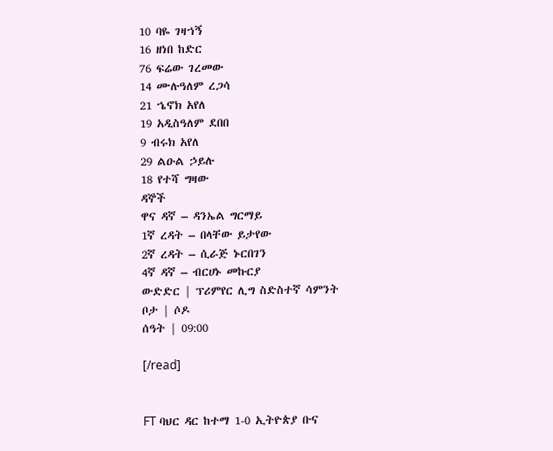10 ባዬ ገዛኀኝ
16 ዘነበ ከድር
76 ፍሬው ገረመው
14 ሙሉዓለም ረጋሳ
21 ኄኖክ አየለ
19 አዲስዓለም ደበበ
9 ብሩክ አየለ
29 ልዑል ኃይሉ
18 የተሻ ግዛው
ዳኞች
ዋና ዳኛ – ዳንኤል ግርማይ
1ኛ ረዳት – በላቸው ይታየው
2ኛ ረዳት – ሲራጅ ኑርበገን
4ኛ ዳኛ – ብርሀኑ መኩርያ
ውድድር | ፕሪምየር ሊግ ስድስተኛ ሳምንት
ቦታ | ሶዶ
ሰዓት | 09:00

[/read]


FT ባህር ዳር ከተማ 1-0 ኢትዮጵያ ቡና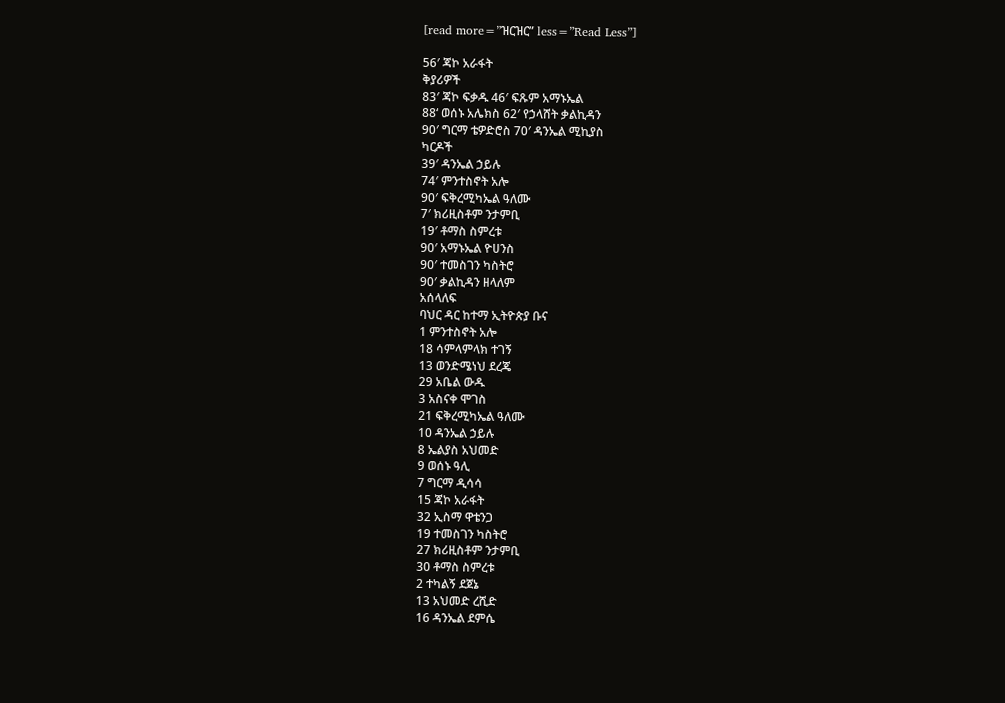[read more=”ዝርዝር” less=”Read Less”]

56′ ጃኮ አራፋት
ቅያሪዎች
83′ ጃኮ ፍቃዱ 46′ ፍጹም አማኑኤል
88‘ ወሰኑ አሌክስ 62′ የኃላሸት ቃልኪዳን
90′ ግርማ ቴዎድሮስ 70′ ዳንኤል ሚኪያስ
ካርዶች
39′ ዳንኤል ኃይሉ
74′ ምንተስኖት አሎ
90′ ፍቅረሚካኤል ዓለሙ
7′ ክሪዚስቶም ንታምቢ
19′ ቶማስ ስምረቱ
90′ አማኑኤል ዮሀንስ
90′ ተመስገን ካስትሮ
90′ ቃልኪዳን ዘላለም
አሰላለፍ
ባህር ዳር ከተማ ኢትዮጵያ ቡና
1 ምንተስኖት አሎ
18 ሳምላምላክ ተገኝ
13 ወንድሜነህ ደረጄ
29 አቤል ውዱ
3 አስናቀ ሞገስ
21 ፍቅረሚካኤል ዓለሙ
10 ዳንኤል ኃይሉ
8 ኤልያስ አህመድ
9 ወሰኑ ዓሊ
7 ግርማ ዲሳሳ
15 ጃኮ አራፋት
32 ኢስማ ዋቴንጋ
19 ተመስገን ካስትሮ
27 ክሪዚስቶም ንታምቢ
30 ቶማስ ስምረቱ
2 ተካልኝ ደጀኔ
13 አህመድ ረሺድ
16 ዳንኤል ደምሴ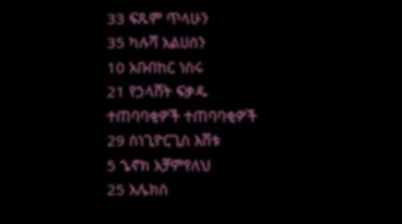33 ፍጹም ጥላሁን
35 ካሉሻ አልሀሰን
10 አቡበከር ነስሩ
21 የኃላሸት ፍቃዱ
ተጠባባቂዎች ተጠባባቂዎች
29 ስነጊዮርጊስ እሸቱ
5 ኄኖክ አቻምየለህ
25 አሌክስ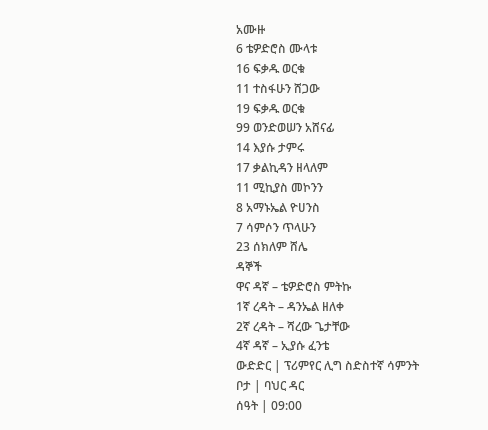አሙዙ
6 ቴዎድሮስ ሙላቱ
16 ፍቃዱ ወርቁ
11 ተስፋሁን ሸጋው
19 ፍቃዱ ወርቁ
99 ወንድወሠን አሸናፊ
14 እያሱ ታምሩ
17 ቃልኪዳን ዘላለም
11 ሚኪያስ መኮንን
8 አማኑኤል ዮሀንስ
7 ሳምሶን ጥላሁን
23 ሰክለም ሸሌ
ዳኞች
ዋና ዳኛ – ቴዎድሮስ ምትኩ
1ኛ ረዳት – ዳንኤል ዘለቀ
2ኛ ረዳት – ሻረው ጌታቸው
4ኛ ዳኛ – ኢያሱ ፈንቴ
ውድድር | ፕሪምየር ሊግ ስድስተኛ ሳምንት
ቦታ | ባህር ዳር
ሰዓት | 09:00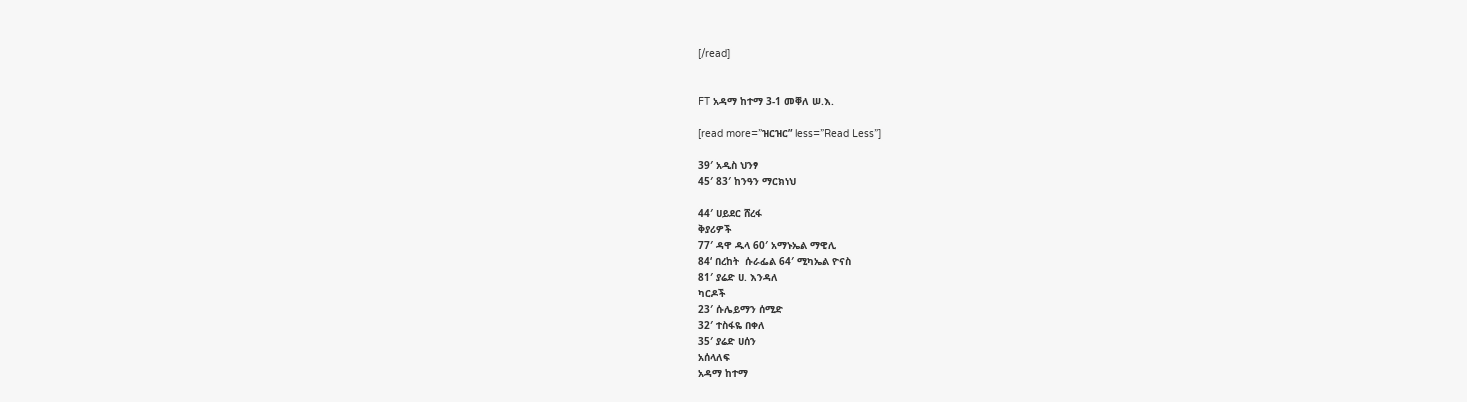[/read]


FT አዳማ ከተማ 3-1 መቐለ ሠ.እ.

[read more=”ዝርዝር” less=”Read Less”]

39′ አዲስ ህንፃ
45′ 83′ ከንዓን ማርክነህ

44′ ሀይደር ሸረፋ
ቅያሪዎች
77′ ዳዋ ዱላ 60′ አማኑኤል ማዊሊ
84‘ በረከት  ሱራፌል 64′ ሚካኤል ዮናስ
81′ ያሬድ ሀ. እንዳለ
ካርዶች
23′ ሱሌይማን ሰሚድ
32′ ተስፋዬ በቀለ
35′ ያሬድ ሀሰን
አሰላለፍ
አዳማ ከተማ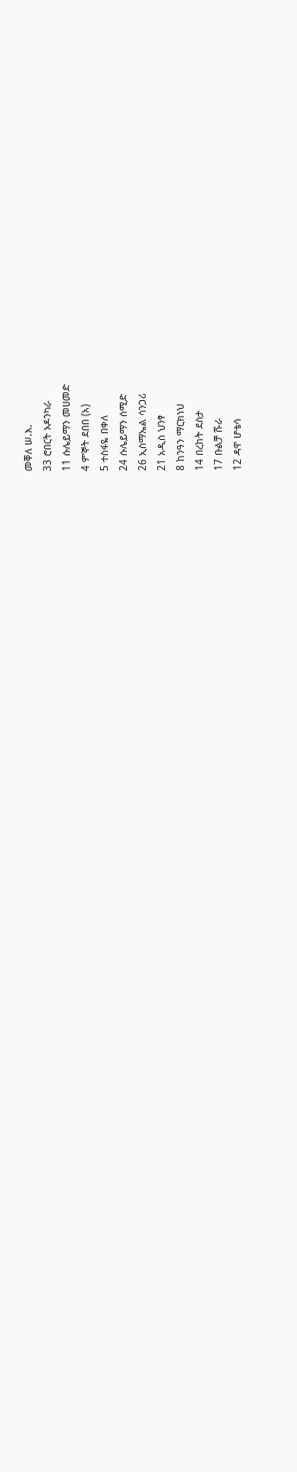መቐለ ሠ.እ.
33 ሮበርት ኦዶንካራ
11 ሱሌይማን መሀመድ
4 ምኞት ደበበ (አ)
5 ተስፋዬ በቀለ
24 ሱሌይማን ሰሚድ
26 ኢስማኤል ሳንጋሪ
21 አዲስ ህንፃ
8 ከንዓን ማርክነህ
14 በረከት ደስታ
17 ቡልቻ ሹራ
12 ዳዋ ሆቴሳ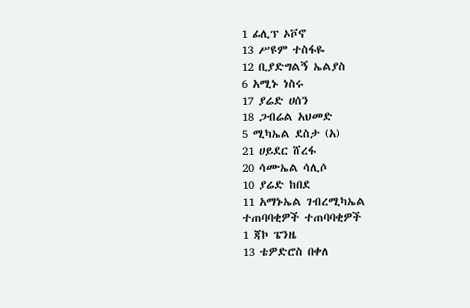1 ፊሊፕ ኦቮኖ
13 ሥዩም ተስፋዬ
12 ቢያድግልኝ ኤልያስ
6 አሚኑ ነስሩ
17 ያሬድ ሀሰን
18 ጋብሬል አህመድ
5 ሚካኤል ደስታ (አ)
21 ሀይደር ሸረፋ
20 ሳሙኤል ሳሊሶ
10 ያሬድ ከበደ
11 አማኑኤል ገብረሚካኤል
ተጠባባቂዎች ተጠባባቂዎች
1 ጃኮ ፔንዜ
13 ቴዎድሮስ በቀለ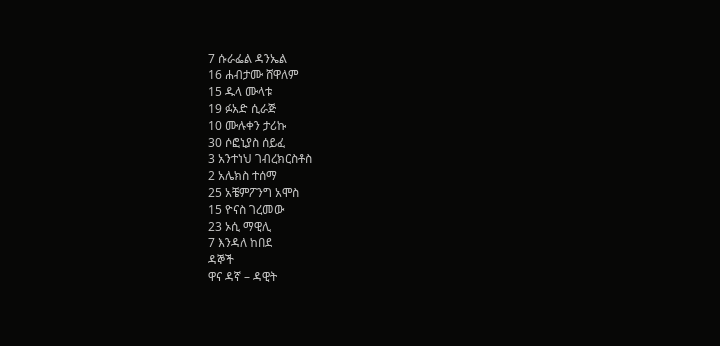7 ሱራፌል ዳንኤል
16 ሐብታሙ ሸዋለም
15 ዱላ ሙላቱ
19 ፉአድ ሲራጅ
10 ሙሉቀን ታሪኩ
30 ሶፎኒያስ ሰይፈ
3 አንተነህ ገብረክርስቶስ
2 አሌክስ ተሰማ
25 አቼምፖንግ አሞስ
15 ዮናስ ገረመው
23 ኦሲ ማዊሊ
7 እንዳለ ከበደ
ዳኞች
ዋና ዳኛ – ዳዊት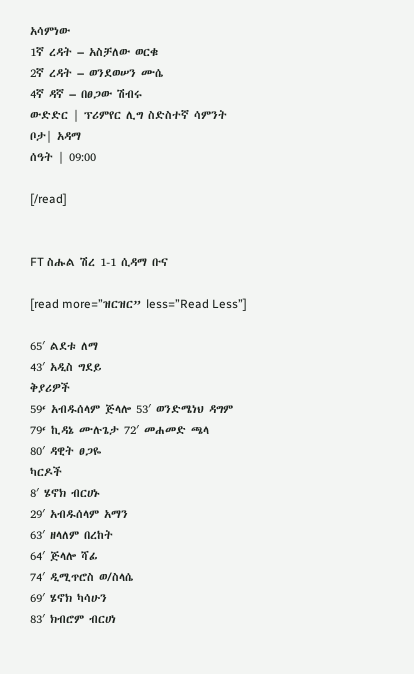አሳምነው
1ኛ ረዳት – አስቻለው ወርቁ
2ኛ ረዳት – ወንደወሠን ሙሴ
4ኛ ዳኛ – በፀጋው ሽብሩ
ውድድር | ፕሪምየር ሊግ ስድስተኛ ሳምንት
ቦታ| አዳማ
ሰዓት | 09:00

[/read]


FT ስሑል ሽረ 1-1 ሲዳማ ቡና

[read more=”ዝርዝር” less=”Read Less”]

65′ ልደቱ ለማ
43′ አዲስ ግደይ
ቅያሪዎች
59‘ አብዱሰላም ጅላሎ 53′ ወንድሜነህ ዳግም
79‘ ኪዳኔ ሙሉጌታ 72′ መሐመድ ጫላ
80′ ዳዊት ፀጋዬ
ካርዶች
8′ ሄኖክ ብርሀኑ
29′ አብዱሰላም አማን
63′ ዘላለም በረከት
64′ ጅላሎ ሻፊ
74′ ዲሚጥሮስ ወ/ስላሴ
69′ ሄኖክ ካሳሁን
83′ ክብሮም ብርሀነ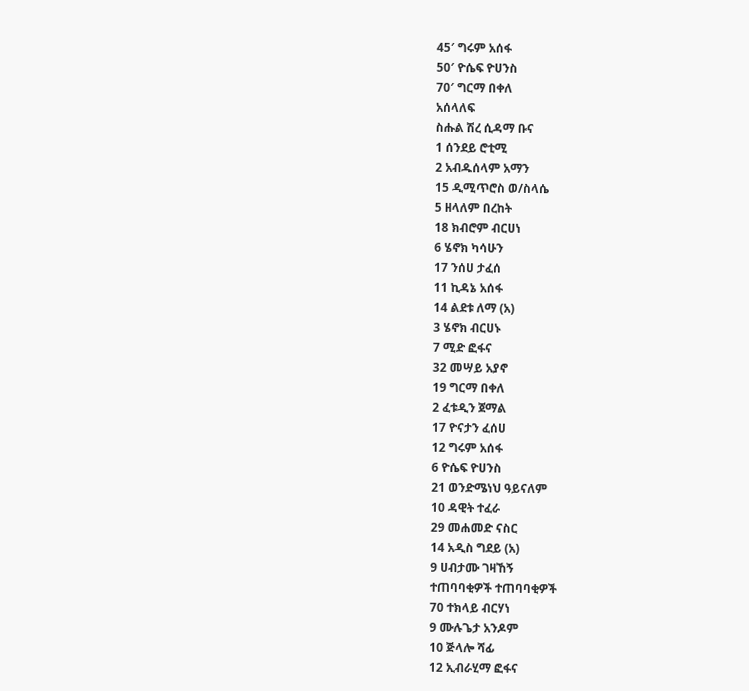45′ ግሩም አሰፋ
50′ ዮሴፍ ዮሀንስ
70′ ግርማ በቀለ
አሰላለፍ
ስሑል ሽረ ሲዳማ ቡና
1 ሰንደይ ሮቲሚ
2 አብዱሰላም አማን
15 ዲሚጥሮስ ወ/ስላሴ
5 ዘላለም በረከት
18 ክብሮም ብርሀነ
6 ሄኖክ ካሳሁን
17 ንሰሀ ታፈሰ
11 ኪዳኔ አሰፋ
14 ልደቱ ለማ (አ)
3 ሄኖክ ብርሀኑ
7 ሚድ ፎፋና
32 መሣይ አያኖ
19 ግርማ በቀለ
2 ፈቱዲን ጀማል
17 ዮናታን ፈሰሀ
12 ግሩም አሰፋ
6 ዮሴፍ ዮሀንስ
21 ወንድሜነህ ዓይናለም
10 ዳዊት ተፈራ
29 መሐመድ ናስር
14 አዲስ ግደይ (አ)
9 ሀብታሙ ገዛኸኝ
ተጠባባቂዎች ተጠባባቂዎች
70 ተክላይ ብርሃነ
9 ሙሉጌታ አንዶም
10 ጅላሎ ሻፊ
12 ኢብራሂማ ፎፋና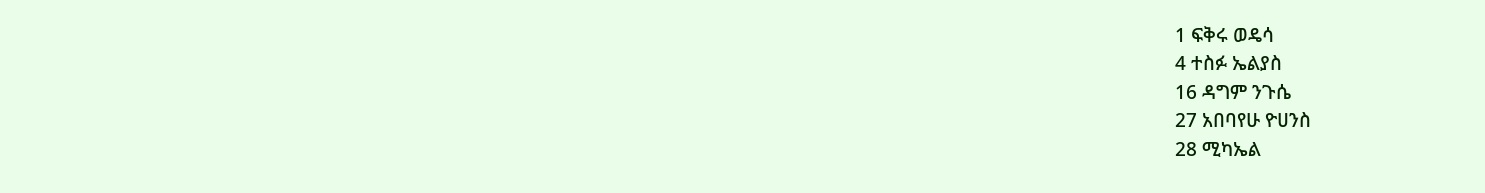1 ፍቅሩ ወዴሳ
4 ተስፉ ኤልያስ
16 ዳግም ንጉሴ
27 አበባየሁ ዮሀንስ
28 ሚካኤል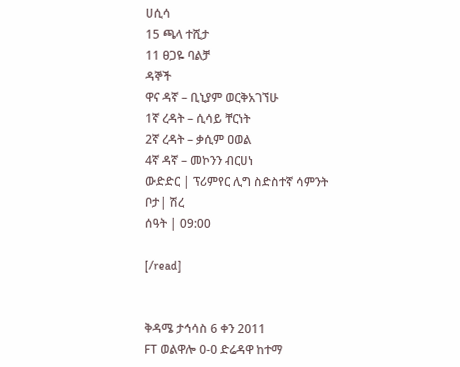ሀሲሳ
15 ጫላ ተሺታ
11 ፀጋዬ ባልቻ
ዳኞች
ዋና ዳኛ – ቢኒያም ወርቅአገኘሁ
1ኛ ረዳት – ሲሳይ ቸርነት
2ኛ ረዳት – ቃሲም ዐወል
4ኛ ዳኛ – መኮንን ብርሀነ
ውድድር | ፕሪምየር ሊግ ስድስተኛ ሳምንት
ቦታ| ሽረ
ሰዓት | 09:00

[/read]


ቅዳሜ ታኅሳስ 6 ቀን 2011
FT ወልዋሎ 0-0 ድሬዳዋ ከተማ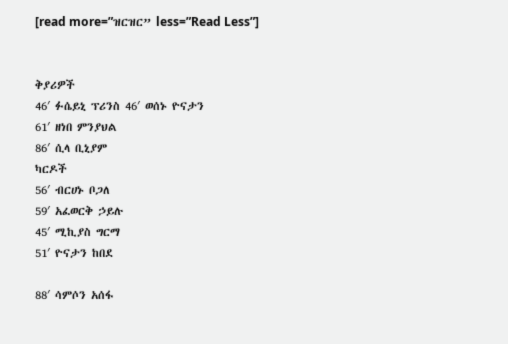[read more=”ዝርዝር” less=”Read Less”]


ቅያሪዎች
46′ ፉሴይኒ ፕሪንስ 46′ ወሰኑ ዮናታን
61′ ዘነበ ምንያህል
86′ ሲላ ቢኒያም
ካርዶች
56′ ብርሀኑ ቦጋለ
59′ አፈወርቅ ኃይሉ
45′ ሚኪያስ ግርማ
51′ ዮናታን ከበደ

88′ ሳምሶን አሰፋ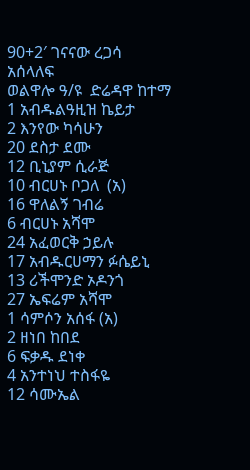90+2′ ገናናው ረጋሳ
አሰላለፍ
ወልዋሎ ዓ/ዩ  ድሬዳዋ ከተማ
1 አብዱልዓዚዝ ኬይታ
2 እንየው ካሳሁን
20 ደስታ ደሙ
12 ቢኒያም ሲራጅ
10 ብርሀኑ ቦጋለ  (አ)
16 ዋለልኝ ገብሬ
6 ብርሀኑ አሻሞ
24 አፈወርቅ ኃይሉ
17 አብዱርሀማን ፉሴይኒ
13 ሪችሞንድ ኦዶንጎ
27 ኤፍሬም አሻሞ
1 ሳምሶን አሰፋ (አ)
2 ዘነበ ከበደ
6 ፍቃዱ ደነቀ
4 አንተነህ ተስፋዬ
12 ሳሙኤል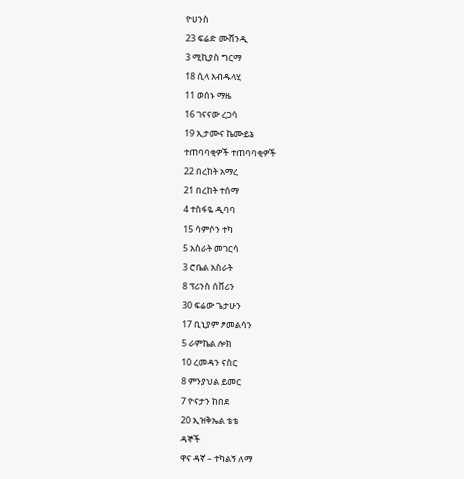ዮሀንስ
23 ፍሬድ ሙሸንዲ
3 ሚኪያስ ግርማ
18 ሲላ አብዱላሂ
11 ወሰኑ ማዜ
16 ገናናው ረጋሳ
19 ኢታሙና ኬሙይኔ
ተጠባባቂዎች ተጠባባቂዎች
22 በረከት አማረ
21 በረከት ተሰማ
4 ተስፋዬ ዲባባ
15 ሳምሶን ተካ
5 አስራት መገርሳ
3 ሮቤል አስራት
8 ፕሪንስ ሰቨሪን
30 ፍሬው ጌታሁን
17 ቢኒያም ፆመልሳን
5 ራምኬል ሎክ
10 ረመዳን ናስር
8 ምንያህል ይመር
7 ዮናታን ከበደ
20 ኢዝቅኤል ቴቴ
ዳኞች
ዋና ዳኛ – ተካልኝ ለማ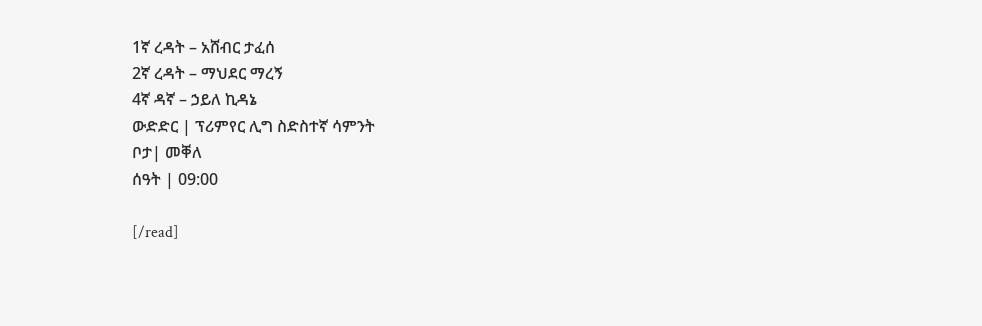1ኛ ረዳት – አሸብር ታፈሰ
2ኛ ረዳት – ማህደር ማረኝ
4ኛ ዳኛ – ኃይለ ኪዳኔ
ውድድር | ፕሪምየር ሊግ ስድስተኛ ሳምንት
ቦታ| መቐለ
ሰዓት | 09:00

[/read]